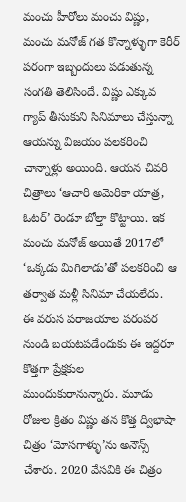మంచు హీరోలు మంచు విష్ణు, మంచు మనోజ్ గత కొన్నాళ్ళుగా కెరీర్ పరంగా ఇబ్బందులు పడుతున్న సంగతి తెలిసిందే. విష్ణు ఎక్కువ గ్యాప్ తీసుకుని సినిమాలు చేస్తున్నా ఆయన్ను విజయం పలకరించి చాన్నాళ్లు అయింది. ఆయన చివరి చిత్రాలు ‘ఆచారి అమెరికా యాత్ర, ఓటర్’ రెండూ బోల్తా కొట్టాయి. ఇక మంచు మనోజ్ అయితే 2017లో ‘ఒక్కడు మిగిలాడు’తో పలకరించి ఆ తర్వాత మళ్లీ సినిమా చేయలేదు.
ఈ వరుస పరాజయాల పరంపర నుండి బయటపడేందుకు ఈ ఇద్దరూ కొత్తగా ప్రేక్షకుల ముందుకురానున్నారు. మూడు రోజుల క్రితం విష్ణు తన కొత్త ద్విభాషా చిత్రం ‘మోసగాళ్ళు’ను అనౌన్స్ చేశారు. 2020 వేసవికి ఈ చిత్రం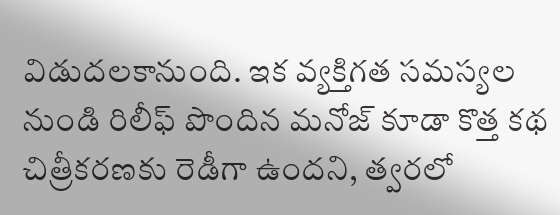విడుదలకానుంది. ఇక వ్యక్తిగత సమస్యల నుండి రిలీఫ్ పొందిన మనోజ్ కూడా కొత్త కథ చిత్రీకరణకు రెడీగా ఉందని, త్వరలో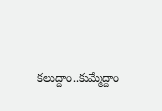కలుద్దాం..కుమ్మేద్దాం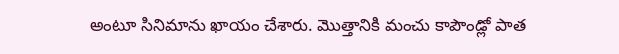అంటూ సినిమాను ఖాయం చేశారు. మొత్తానికి మంచు కాపౌండ్లో పాత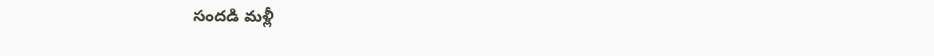సందడి మళ్లీ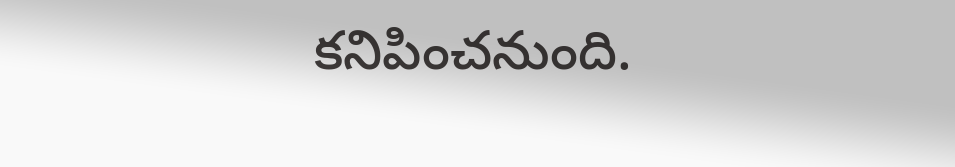కనిపించనుంది.